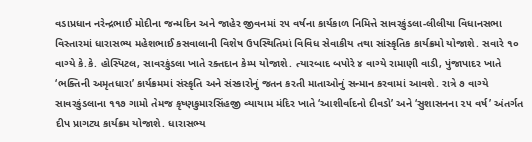વડાપ્રધાન નરેન્દ્રભાઈ મોદીના જન્મદિન અને જાહેર જીવનમાં ૨૫ વર્ષના કાર્યકાળ નિમિત્તે સાવરકુંડલા-લીલીયા વિધાનસભા વિસ્તારમાં ધારાસભ્ય મહેશભાઈ કસવાલાની વિશેષ ઉપસ્થિતિમાં વિવિધ સેવાકીય તથા સાંસ્કૃતિક કાર્યક્રમો યોજાશે. સવારે ૧૦ વાગ્યે કે.કે. હોસ્પિટલ, સાવરકુંડલા ખાતે રક્તદાન કેમ્પ યોજાશે. ત્યારબાદ બપોરે ૪ વાગ્યે રામાણી વાડી, પુંજાપાદર ખાતે ‘ભક્તિની અમૃતધારા’ કાર્યક્રમમાં સંસ્કૃતિ અને સંસ્કારોનું જતન કરતી માતાઓનું સન્માન કરવામાં આવશે. રાત્રે ૭ વાગ્યે સાવરકુંડલાના ૧૧૭ ગામો તેમજ કૃષ્ણકુમારસિંહજી વ્યાયામ મંદિર ખાતે ‘આશીર્વાદનો દીવડો’ અને ‘સુશાસનના ૨૫ વર્ષ’ અંતર્ગત દીપ પ્રાગટ્ય કાર્યક્રમ યોજાશે. ધારાસભ્ય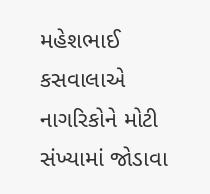મહેશભાઈ કસવાલાએ નાગરિકોને મોટી સંખ્યામાં જોડાવા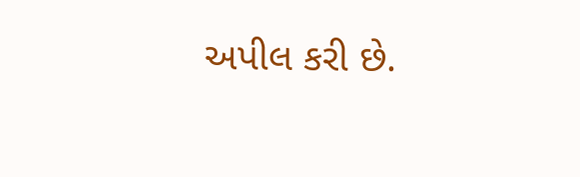અપીલ કરી છે.